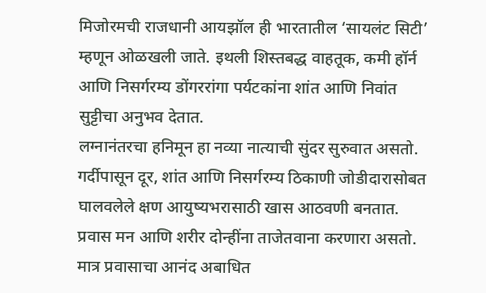मिजोरमची राजधानी आयझॉल ही भारतातील ‘सायलंट सिटी’ म्हणून ओळखली जाते. इथली शिस्तबद्ध वाहतूक, कमी हॉर्न आणि निसर्गरम्य डोंगररांगा पर्यटकांना शांत आणि निवांत सुट्टीचा अनुभव देतात.
लग्नानंतरचा हनिमून हा नव्या नात्याची सुंदर सुरुवात असतो. गर्दीपासून दूर, शांत आणि निसर्गरम्य ठिकाणी जोडीदारासोबत घालवलेले क्षण आयुष्यभरासाठी खास आठवणी बनतात.
प्रवास मन आणि शरीर दोन्हींना ताजेतवाना करणारा असतो. मात्र प्रवासाचा आनंद अबाधित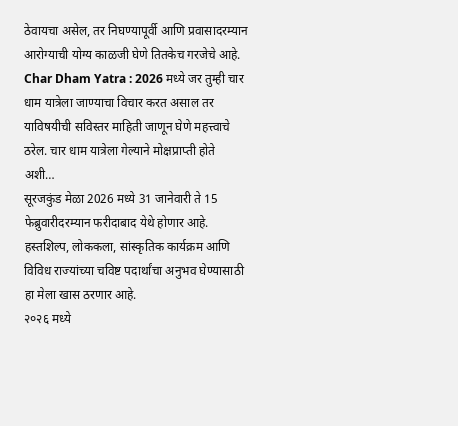ठेवायचा असेल, तर निघण्यापूर्वी आणि प्रवासादरम्यान आरोग्याची योग्य काळजी घेणे तितकेच गरजेचे आहे.
Char Dham Yatra : 2026 मध्ये जर तुम्ही चार धाम यात्रेला जाण्याचा विचार करत असाल तर याविषयीची सविस्तर माहिती जाणून घेणे महत्त्वाचे ठरेल. चार धाम यात्रेला गेल्याने मोक्षप्राप्ती होते अशी…
सूरजकुंड मेळा 2026 मध्ये 31 जानेवारी ते 15 फेब्रुवारीदरम्यान फरीदाबाद येथे होणार आहे. हस्तशिल्प, लोककला, सांस्कृतिक कार्यक्रम आणि विविध राज्यांच्या चविष्ट पदार्थांचा अनुभव घेण्यासाठी हा मेला खास ठरणार आहे.
२०२६ मध्ये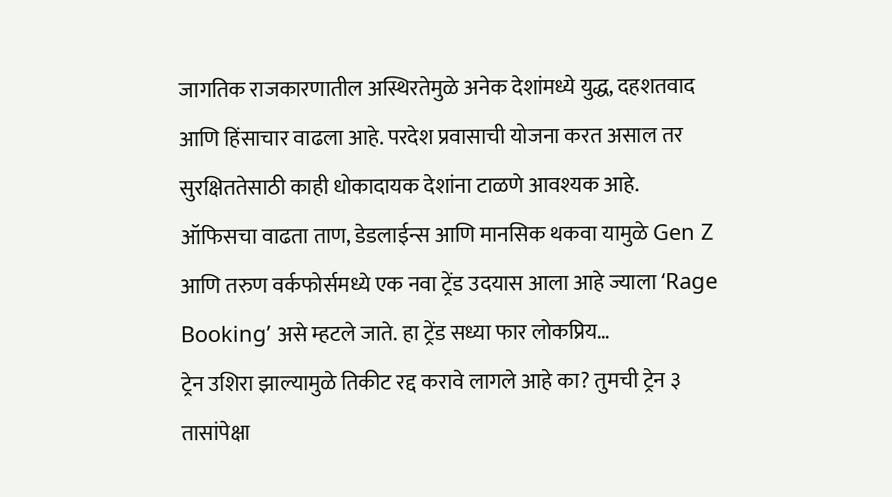जागतिक राजकारणातील अस्थिरतेमुळे अनेक देशांमध्ये युद्ध, दहशतवाद आणि हिंसाचार वाढला आहे. परदेश प्रवासाची योजना करत असाल तर सुरक्षिततेसाठी काही धोकादायक देशांना टाळणे आवश्यक आहे.
ऑफिसचा वाढता ताण, डेडलाईन्स आणि मानसिक थकवा यामुळे Gen Z आणि तरुण वर्कफोर्समध्ये एक नवा ट्रेंड उदयास आला आहे ज्याला ‘Rage Booking’ असे म्हटले जाते. हा ट्रेंड सध्या फार लोकप्रिय…
ट्रेन उशिरा झाल्यामुळे तिकीट रद्द करावे लागले आहे का? तुमची ट्रेन ३ तासांपेक्षा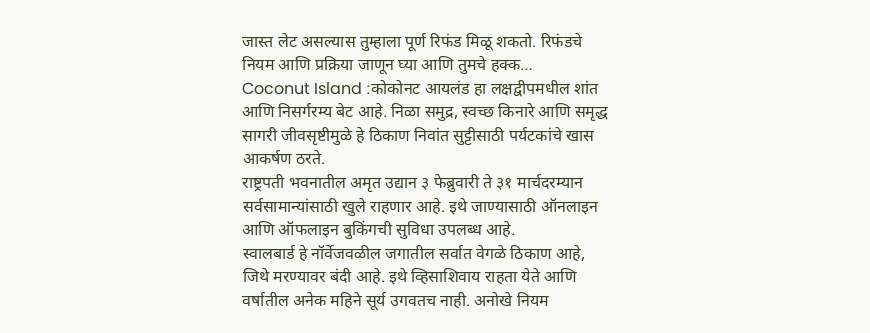जास्त लेट असल्यास तुम्हाला पूर्ण रिफंड मिळू शकतो. रिफंडचे नियम आणि प्रक्रिया जाणून घ्या आणि तुमचे हक्क…
Coconut Island :कोकोनट आयलंड हा लक्षद्वीपमधील शांत आणि निसर्गरम्य बेट आहे. निळा समुद्र, स्वच्छ किनारे आणि समृद्ध सागरी जीवसृष्टीमुळे हे ठिकाण निवांत सुट्टीसाठी पर्यटकांचे खास आकर्षण ठरते.
राष्ट्रपती भवनातील अमृत उद्यान ३ फेब्रुवारी ते ३१ मार्चदरम्यान सर्वसामान्यांसाठी खुले राहणार आहे. इथे जाण्यासाठी ऑनलाइन आणि ऑफलाइन बुकिंगची सुविधा उपलब्ध आहे.
स्वालबार्ड हे नॉर्वेजवळील जगातील सर्वात वेगळे ठिकाण आहे, जिथे मरण्यावर बंदी आहे. इथे व्हिसाशिवाय राहता येते आणि वर्षातील अनेक महिने सूर्य उगवतच नाही. अनोखे नियम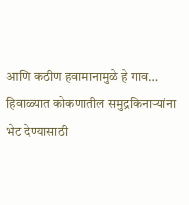आणि कठीण हवामानामुळे हे गाव…
हिवाळ्यात कोकणातील समुद्रकिनाऱ्यांना भेट देण्यासाठी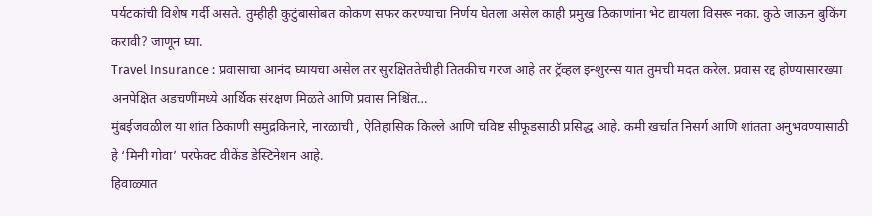पर्यटकांची विशेष गर्दी असते. तुम्हीही कुटुंबासोबत कोकण सफर करण्याचा निर्णय घेतला असेल काही प्रमुख ठिकाणांना भेट द्यायला विसरू नका. कुठे जाऊन बुकिंग करावी? जाणून घ्या.
Travel Insurance : प्रवासाचा आनंद घ्यायचा असेल तर सुरक्षिततेचीही तितकीच गरज आहे तर ट्रॅव्हल इन्शुरन्स यात तुमची मदत करेल. प्रवास रद्द होण्यासारख्या अनपेक्षित अडचणींमध्ये आर्थिक संरक्षण मिळते आणि प्रवास निश्चिंत…
मुंबईजवळील या शांत ठिकाणी समुद्रकिनारे, नारळाची , ऐतिहासिक किल्ले आणि चविष्ट सीफूडसाठी प्रसिद्ध आहे. कमी खर्चात निसर्ग आणि शांतता अनुभवण्यासाठी हे ‘मिनी गोवा’ परफेक्ट वीकेंड डेस्टिनेशन आहे.
हिवाळ्यात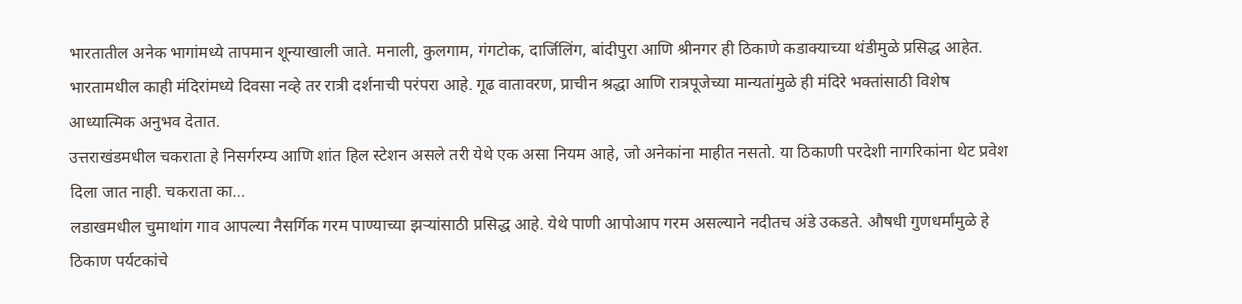भारतातील अनेक भागांमध्ये तापमान शून्याखाली जाते. मनाली, कुलगाम, गंगटोक, दार्जिलिंग, बांदीपुरा आणि श्रीनगर ही ठिकाणे कडाक्याच्या थंडीमुळे प्रसिद्ध आहेत.
भारतामधील काही मंदिरांमध्ये दिवसा नव्हे तर रात्री दर्शनाची परंपरा आहे. गूढ वातावरण, प्राचीन श्रद्धा आणि रात्रपूजेच्या मान्यतांमुळे ही मंदिरे भक्तांसाठी विशेष आध्यात्मिक अनुभव देतात.
उत्तराखंडमधील चकराता हे निसर्गरम्य आणि शांत हिल स्टेशन असले तरी येथे एक असा नियम आहे, जो अनेकांना माहीत नसतो. या ठिकाणी परदेशी नागरिकांना थेट प्रवेश दिला जात नाही. चकराता का…
लडाखमधील चुमाथांग गाव आपल्या नैसर्गिक गरम पाण्याच्या झऱ्यांसाठी प्रसिद्ध आहे. येथे पाणी आपोआप गरम असल्याने नदीतच अंडे उकडते. औषधी गुणधर्मांमुळे हे ठिकाण पर्यटकांचे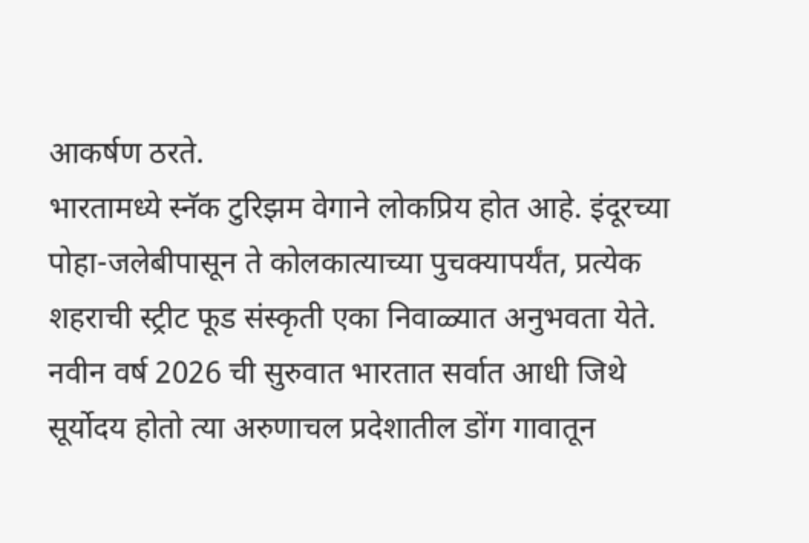आकर्षण ठरते.
भारतामध्ये स्नॅक टुरिझम वेगाने लोकप्रिय होत आहे. इंदूरच्या पोहा-जलेबीपासून ते कोलकात्याच्या पुचक्यापर्यंत, प्रत्येक शहराची स्ट्रीट फूड संस्कृती एका निवाळ्यात अनुभवता येते.
नवीन वर्ष 2026 ची सुरुवात भारतात सर्वात आधी जिथे सूर्योदय होतो त्या अरुणाचल प्रदेशातील डोंग गावातून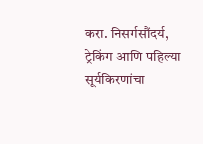करा. निसर्गसौंदर्य, ट्रेकिंग आणि पहिल्या सूर्यकिरणांचा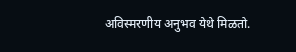अविस्मरणीय अनुभव येथे मिळतो.